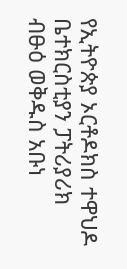የኢትዮጵያ ኦርቶዶክስ ተዋህዶ ቤተክርስቲያን ፓትሪያሪክ ብፁዕ ወቅዱስ አቡነ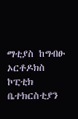ማቲያስ ከግብፁ ኦርቶዶክስ ኮፒቲክ ቤተክርስቲያን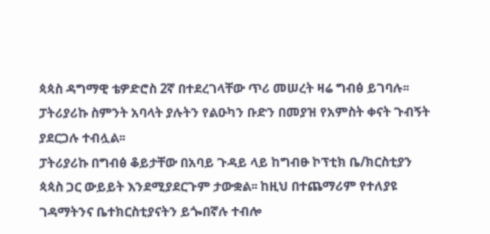ጳጳስ ዳግማዊ ቴዎድሮስ 2ኛ በተደረገላቸው ጥሪ መሠረት ዛሬ ግብፅ ይገባሉ፡፡
ፓትሪያሪኩ ስምንት አባላት ያሉትን የልዑካን ቡድን በመያዝ የአምስት ቀናት ጉብኝት ያደርጋሉ ተብሏል፡፡
ፓትሪያሪኩ በግብፅ ቆይታቸው በአባይ ጉዳይ ላይ ከግብፁ ኮፕቲክ ቤ/ክርስቲያን ጳጳስ ጋር ውይይት እንደሚያደርጉም ታውቋል፡፡ ከዚህ በተጨማሪም የተለያዩ ገዳማትንና ቤተክርስቲያናትን ይጐበኛሉ ተብሎ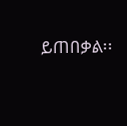ይጠበቃል፡፡